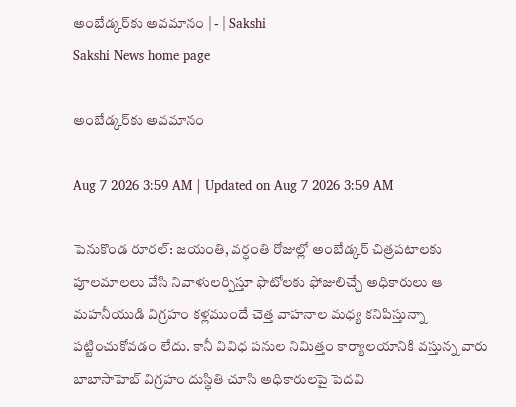అంబేడ్కర్‌కు అవమానం | - | Sakshi
Sakshi News home page

అంబేడ్కర్‌కు అవమానం

Aug 7 2026 3:59 AM | Updated on Aug 7 2026 3:59 AM

పెనుకొండ రూరల్‌: జయంతి, వర్ధంతి రోజుల్లో అంబేడ్కర్‌ చిత్రపటాలకు పూలమాలలు వేసి నివాళులర్పిస్తూ ఫొటోలకు ఫోజులిచ్చే అధికారులు ఆ మహనీయుడి విగ్రహం కళ్లముందే చెత్త వాహనాల మధ్య కనిపిస్తున్నా పట్టించుకోవడం లేదు. కానీ వివిధ పనుల నిమిత్తం కార్యాలయానికి వస్తున్న వారు బాబాసాహెబ్‌ విగ్రహం దుస్థితి చూసి అధికారులపై పెదవి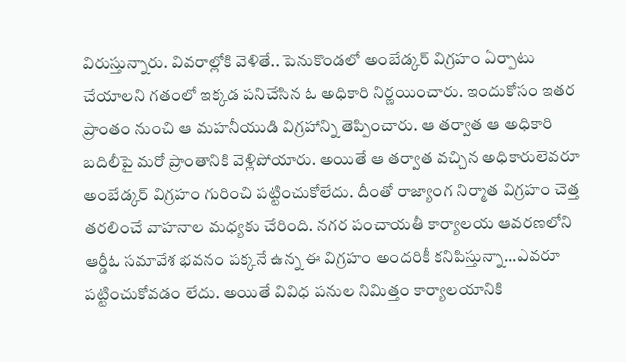విరుస్తున్నారు. వివరాల్లోకి వెళితే.. పెనుకొండలో అంబేడ్కర్‌ విగ్రహం ఏర్పాటు చేయాలని గతంలో ఇక్కడ పనిచేసిన ఓ అధికారి నిర్ణయించారు. ఇందుకోసం ఇతర ప్రాంతం నుంచి ఆ మహనీయుడి విగ్రహాన్ని తెప్పించారు. ఆ తర్వాత ఆ అధికారి బదిలీపై మరో ప్రాంతానికి వెళ్లిపోయారు. అయితే ఆ తర్వాత వచ్చిన అధికారులెవరూ అంబేడ్కర్‌ విగ్రహం గురించి పట్టించుకోలేదు. దీంతో రాజ్యాంగ నిర్మాత విగ్రహం చెత్త తరలించే వాహనాల మధ్యకు చేరింది. నగర పంచాయతీ కార్యాలయ ఆవరణలోని ఆర్డీఓ సమావేశ భవనం పక్కనే ఉన్న ఈ విగ్రహం అందరికీ కనిపిస్తున్నా...ఎవరూ పట్టించుకోవడం లేదు. అయితే వివిధ పనుల నిమిత్తం కార్యాలయానికి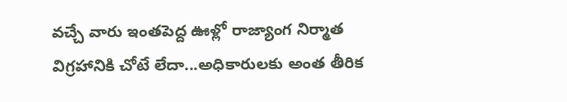వచ్చే వారు ఇంతపెద్ద ఊళ్లో రాజ్యాంగ నిర్మాత విగ్రహానికి చోటే లేదా...అధికారులకు అంత తీరిక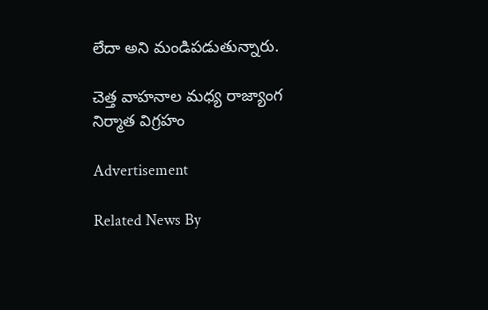లేదా అని మండిపడుతున్నారు.

చెత్త వాహనాల మధ్య రాజ్యాంగ నిర్మాత విగ్రహం

Advertisement

Related News By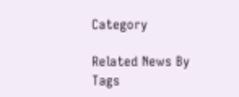Category

Related News By Tags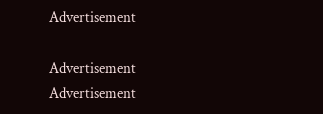Advertisement

Advertisement
Advertisement